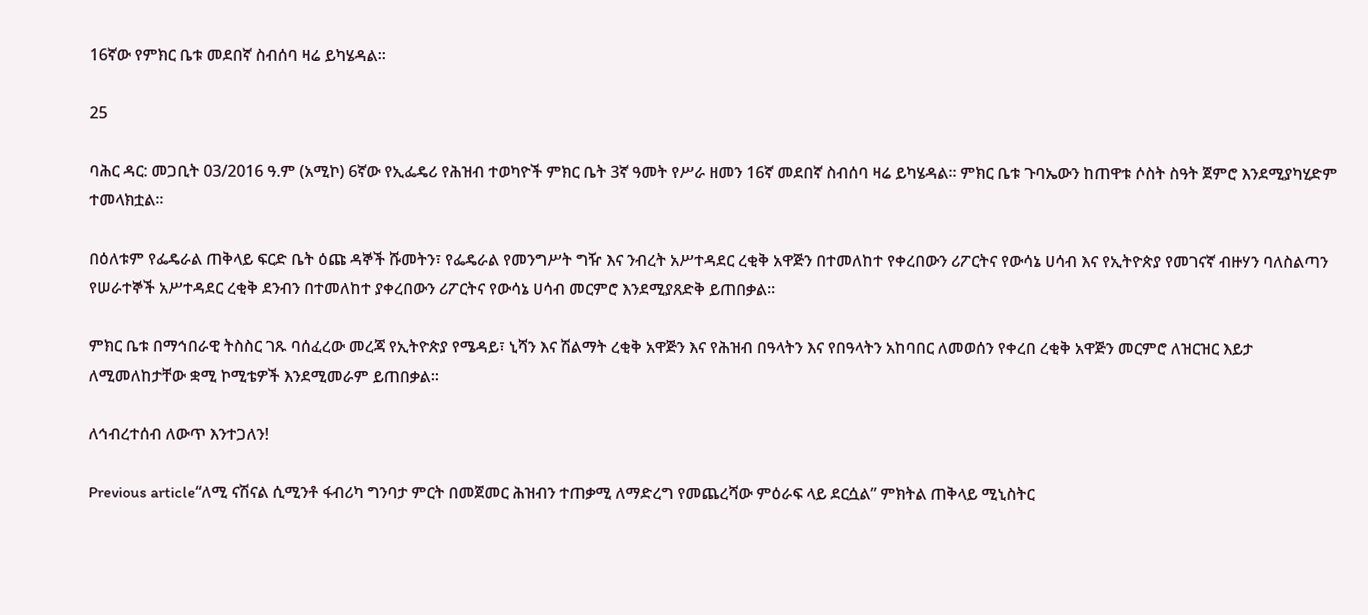16ኛው የምክር ቤቱ መደበኛ ስብሰባ ዛሬ ይካሄዳል።

25

ባሕር ዳር: መጋቢት 03/2016 ዓ.ም (አሚኮ) 6ኛው የኢፌዴሪ የሕዝብ ተወካዮች ምክር ቤት 3ኛ ዓመት የሥራ ዘመን 16ኛ መደበኛ ስብሰባ ዛሬ ይካሄዳል፡፡ ምክር ቤቱ ጉባኤውን ከጠዋቱ ሶስት ስዓት ጀምሮ እንደሚያካሂድም ተመላክቷል።

በዕለቱም የፌዴራል ጠቅላይ ፍርድ ቤት ዕጩ ዳኞች ሹመትን፣ የፌዴራል የመንግሥት ግዥ እና ንብረት አሥተዳደር ረቂቅ አዋጅን በተመለከተ የቀረበውን ሪፖርትና የውሳኔ ሀሳብ እና የኢትዮጵያ የመገናኛ ብዙሃን ባለስልጣን የሠራተኞች አሥተዳደር ረቂቅ ደንብን በተመለከተ ያቀረበውን ሪፖርትና የውሳኔ ሀሳብ መርምሮ እንደሚያጸድቅ ይጠበቃል፡፡

ምክር ቤቱ በማኅበራዊ ትስስር ገጹ ባሰፈረው መረጃ የኢትዮጵያ የሜዳይ፣ ኒሻን እና ሽልማት ረቂቅ አዋጅን እና የሕዝብ በዓላትን እና የበዓላትን አከባበር ለመወሰን የቀረበ ረቂቅ አዋጅን መርምሮ ለዝርዝር እይታ ለሚመለከታቸው ቋሚ ኮሚቴዎች እንደሚመራም ይጠበቃል፡፡

ለኅብረተሰብ ለውጥ እንተጋለን!

Previous article“ለሚ ናሽናል ሲሚንቶ ፋብሪካ ግንባታ ምርት በመጀመር ሕዝብን ተጠቃሚ ለማድረግ የመጨረሻው ምዕራፍ ላይ ደርሷል” ምክትል ጠቅላይ ሚኒስትር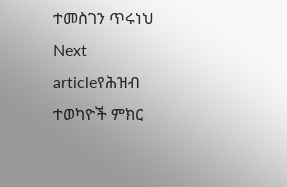ተመስገን ጥሩነህ
Next articleየሕዝብ ተወካዮች ምክር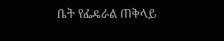ቤት የፌዴራል ጠቅላይ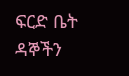ፍርድ ቤት ዳኞችን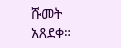ሹመት አጸደቀ።